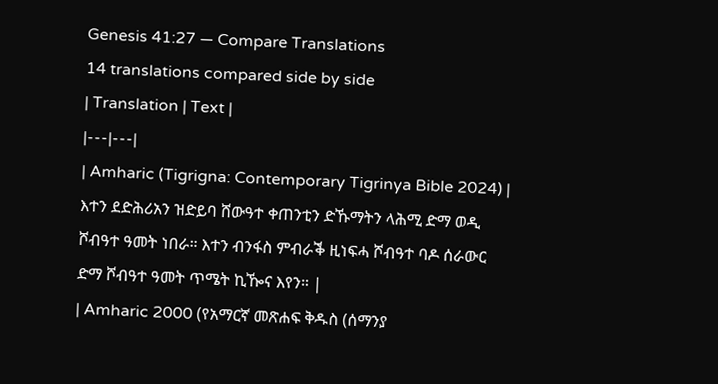Genesis 41:27 — Compare Translations
14 translations compared side by side
| Translation | Text |
|---|---|
| Amharic (Tigrigna: Contemporary Tigrinya Bible 2024) | እተን ደድሕሪአን ዝድይባ ሸውዓተ ቀጠንቲን ድኹማትን ላሕሚ ድማ ወዲ ሾብዓተ ዓመት ነበራ። እተን ብንፋስ ምብራቕ ዚነፍሓ ሾብዓተ ባዶ ሰራውር ድማ ሾብዓተ ዓመት ጥሜት ኪዀና እየን። |
| Amharic 2000 (የአማርኛ መጽሐፍ ቅዱስ (ሰማንያ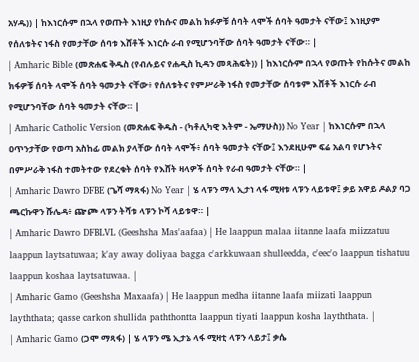አሃዱ)) | ከእነርሱም በኋላ የወጡት እነዚያ የከሱና መልከ ክፉዎቹ ሰባት ላሞች ሰባት ዓመታት ናቸው፤ እነዚያም የሰለቱትና ነፋስ የመታቸው ሰባቱ እሸቶች እነርሱ ራብ የሚሆንባቸው ሰባት ዓመታት ናቸው። |
| Amharic Bible (መጽሐፍ ቅዱስ (የብሉይና የሐዲስ ኪዳን መጻሕፍት)) | ከእነርሱም በኋላ የወጡት የከሱትና መልከ ክፋዎቹ ሰባት ላሞች ሰባት ዓመታት ናቸው፥ የሰለቱትና የምሥራቅ ነፋስ የመታቸው ሰባቱም እሸቶች እነርሱ ራብ የሚሆንባቸው ሰባት ዓመታት ናቸው። |
| Amharic Catholic Version (መጽሐፍ ቅዱስ - (ካቶሊካዊ እትም - ኤማሁስ)) No Year | ከእነርሱም በኋላ ዐጥንታቸው የወጣ አስከፊ መልክ ያላቸው ሰባት ላሞች፥ ሰባት ዓመታት ናቸው፤ እንደዚሁም ፍሬ አልባ የሆኑትና በምሥራቅ ነፋስ ተመትተው የደረቁት ሰባት የእሸት ዛላዎች ሰባት የራብ ዓመታት ናቸው። |
| Amharic Dawro DFBE (ጌሻ ማጻፋ) No Year | ሄ ላፑን ማላ ኢታነ ላፋ ሚዛቱ ላፑን ላይቱዋ፤ ቃይ አዋይ ዶልያ ባጋ ጫርኩዋን ሹሌዳ፥ ጬጮ ላፑን ትሻቱ ላፑን ኮሻ ላይቱዋ። |
| Amharic Dawro DFBLVL (Geeshsha Mas'aafaa) | He laappun malaa iitanne laafa miizzatuu laappun laytsatuwaa; k'ay away doliyaa bagga c'arkkuwaan shulleedda, c'eec'o laappun tishatuu laappun koshaa laytsatuwaa. |
| Amharic Gamo (Geeshsha Maxaafa) | He laappun medha iitanne laafa miizati laappun layththata; qasse carkon shullida paththontta laappun tiyati laappun kosha layththata. |
| Amharic Gamo (ጋሞ ማጻፋ) | ሄ ላፑን ሜ ኢታኔ ላፋ ሚዛቲ ላፑን ላይታ፤ ቃሴ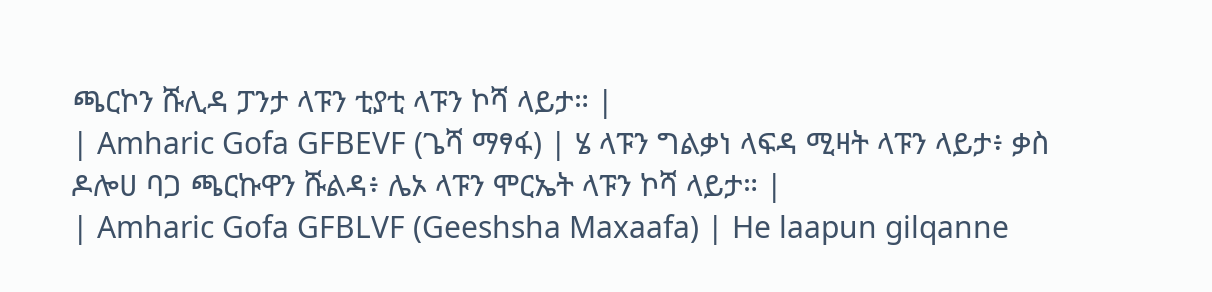ጫርኮን ሹሊዳ ፓንታ ላፑን ቲያቲ ላፑን ኮሻ ላይታ። |
| Amharic Gofa GFBEVF (ጌሻ ማፃፋ) | ሄ ላፑን ግልቃነ ላፍዳ ሚዛት ላፑን ላይታ፥ ቃስ ዶሎሀ ባጋ ጫርኩዋን ሹልዳ፥ ሌኦ ላፑን ሞርኤት ላፑን ኮሻ ላይታ። |
| Amharic Gofa GFBLVF (Geeshsha Maxaafa) | He laapun gilqanne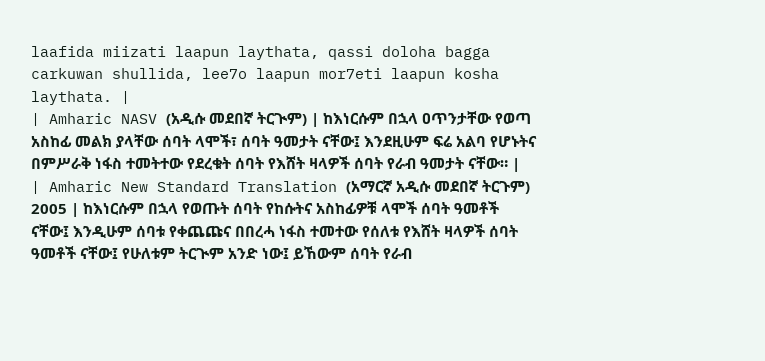laafida miizati laapun laythata, qassi doloha bagga carkuwan shullida, lee7o laapun mor7eti laapun kosha laythata. |
| Amharic NASV (አዲሱ መደበኛ ትርጒም) | ከእነርሱም በኋላ ዐጥንታቸው የወጣ አስከፊ መልክ ያላቸው ሰባት ላሞች፣ ሰባት ዓመታት ናቸው፤ እንደዚሁም ፍሬ አልባ የሆኑትና በምሥራቅ ነፋስ ተመትተው የደረቁት ሰባት የእሸት ዛላዎች ሰባት የራብ ዓመታት ናቸው። |
| Amharic New Standard Translation (አማርኛ አዲሱ መደበኛ ትርጉም) 2005 | ከእነርሱም በኋላ የወጡት ሰባት የከሱትና አስከፊዎቹ ላሞች ሰባት ዓመቶች ናቸው፤ እንዲሁም ሰባቱ የቀጨጩና በበረሓ ነፋስ ተመተው የሰለቱ የእሸት ዛላዎች ሰባት ዓመቶች ናቸው፤ የሁለቱም ትርጒም አንድ ነው፤ ይኸውም ሰባት የራብ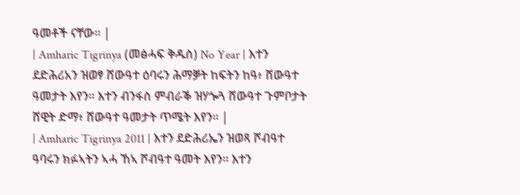ዓመቶች ናቸው። |
| Amharic Tigrinya (መፅሓፍ ቅዱስ) No Year | እተን ደድሕሪአን ዝወፃ ሸውዓተ ዕባሩን ሕማቓት ከፍትን ከዓ፥ ሸውዓተ ዓመታት እየን። እተን ብንፋስ ምብራቕ ዝሃጐጓ ሸውዓተ ጉምቦታት ሸዊት ድማ፥ ሸውዓተ ዓመታት ጥሜት እየን። |
| Amharic Tigrinya 2011 | እተን ደድሕሪኤን ዝወጻ ሾብዓተ ዓባሩን ክፉኣትን ኣሓ ኸኣ ሾብዓተ ዓመት እየን። እተን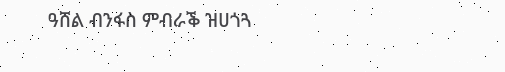ዓሸል ብንፋስ ምብራቕ ዝሀጎጓ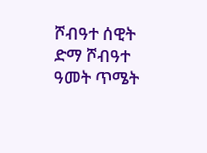ሾብዓተ ሰዊት ድማ ሾብዓተ ዓመት ጥሜት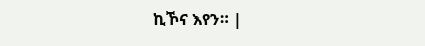ኪኾና እየን። |